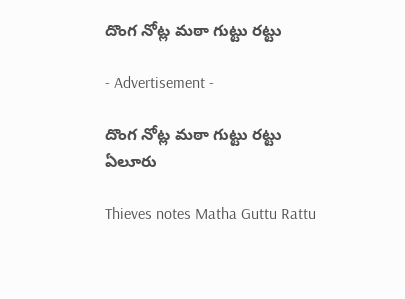దొంగ నోట్ల మఠా గుట్టు రట్టు

- Advertisement -

దొంగ నోట్ల మఠా గుట్టు రట్టు
ఏలూరు

Thieves notes Matha Guttu Rattu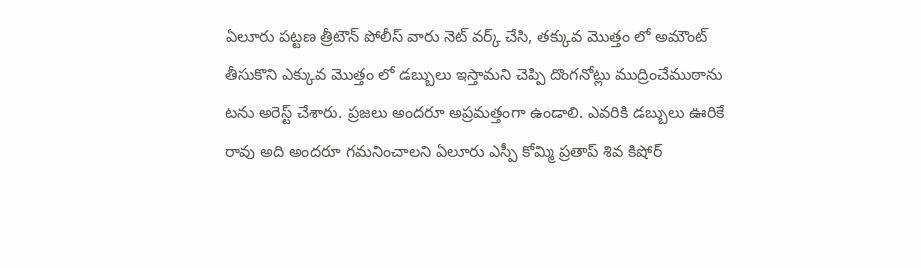ఏలూరు పట్టణ త్రీటౌన్ పోలీస్ వారు నెట్ వర్క్ చేసి, తక్కువ మొత్తం లో అమౌంట్ తీసుకొని ఎక్కువ మొత్తం లో డబ్బులు ఇస్తామని చెప్పి దొంగనోట్లు ముద్రించేముఠాను టను అరెస్ట్ చేశారు. ప్రజలు అందరూ అప్రమత్తంగా ఉండాలి. ఎవరికి డబ్బులు ఊరికే రావు అది అందరూ గమనించాలని ఏలూరు ఎస్పీ కోమ్మి ప్రతాప్ శివ కిషోర్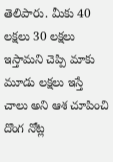తెలిపారు. మీకు 40 లక్షలు 30 లక్షలు ఇస్తామని చెప్పి మాకు మూడు లక్షలు ఇస్తే చాలు అని ఆశ చూపించి దొంగ నోట్ల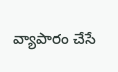వ్యాపారం చేసే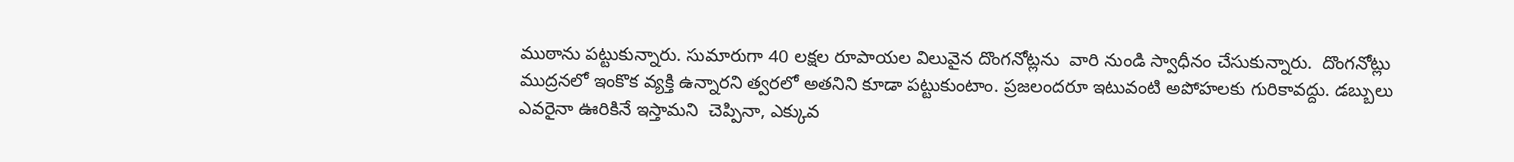ముఠాను పట్టుకున్నారు. సుమారుగా 40 లక్షల రూపాయల విలువైన దొంగనోట్లను  వారి నుండి స్వాధీనం చేసుకున్నారు.  దొంగనోట్లు ముద్రనలో ఇంకొక వ్యక్తి ఉన్నారని త్వరలో అతనిని కూడా పట్టుకుంటాం. ప్రజలందరూ ఇటువంటి అపోహలకు గురికావద్దు. డబ్బులు ఎవరైనా ఊరికినే ఇస్తామని  చెప్పినా, ఎక్కువ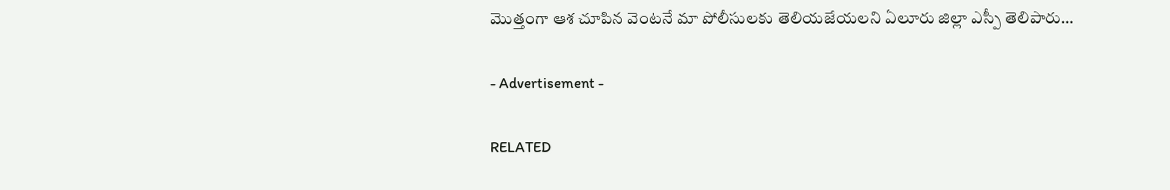మొత్తంగా ఆశ చూపిన వెంటనే మా పోలీసులకు తెలియజేయలని ఏలూరు జిల్లా ఎస్పీ తెలిపారు…

- Advertisement -

RELATED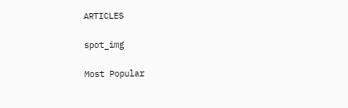ARTICLES

spot_img

Most Popular